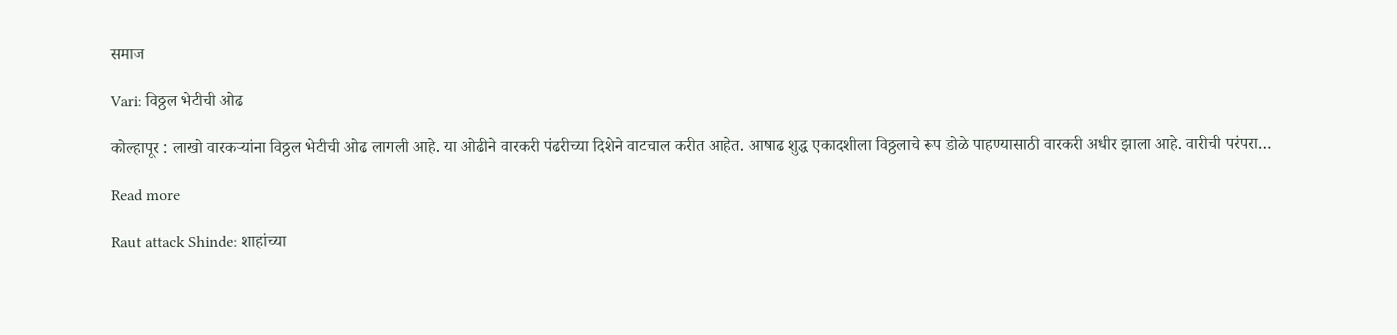समाज

Vari: विठ्ठल भेटीची ओढ

कोल्हापूर : लाखो वारकऱ्यांना विठ्ठल भेटीची ओढ लागली आहे. या ओढीने वारकरी पंढरीच्या दिशेने वाटचाल करीत आहेत. आषाढ शुद्ध एकादशीला विठ्ठलाचे रूप डोळे पाहण्यासाठी वारकरी अधीर झाला आहे. वारीची परंपरा…

Read more

Raut attack Shinde: शाहांच्या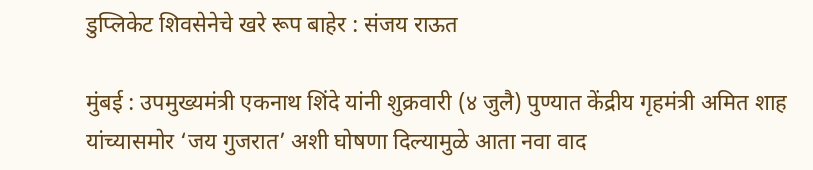डुप्लिकेट शिवसेनेचे खरे रूप बाहेर : संजय राऊत

मुंबई : उपमुख्यमंत्री एकनाथ शिंदे यांनी शुक्रवारी (४ जुलै) पुण्यात केंद्रीय गृहमंत्री अमित शाह यांच्यासमोर ‘जय गुजरात’ अशी घोषणा दिल्यामुळे आता नवा वाद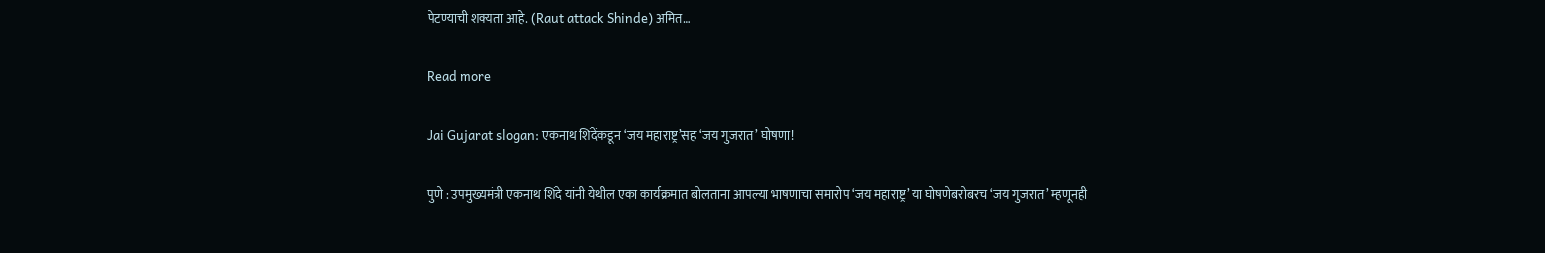पेटण्याची शक्यता आहे. (Raut attack Shinde) अमित…

Read more

Jai Gujarat slogan: एकनाथ शिंदेंकडून ‘जय महाराष्ट्र’सह ‘जय गुजरात’ घोषणा!

पुणे : उपमुख्यमंत्री एकनाथ शिंदे यांनी येथील एका कार्यक्रमात बोलताना आपल्या भाषणाचा समारोप ‘जय महाराष्ट्र’ या घोषणेबरोबरच ‘जय गुजरात’ म्हणूनही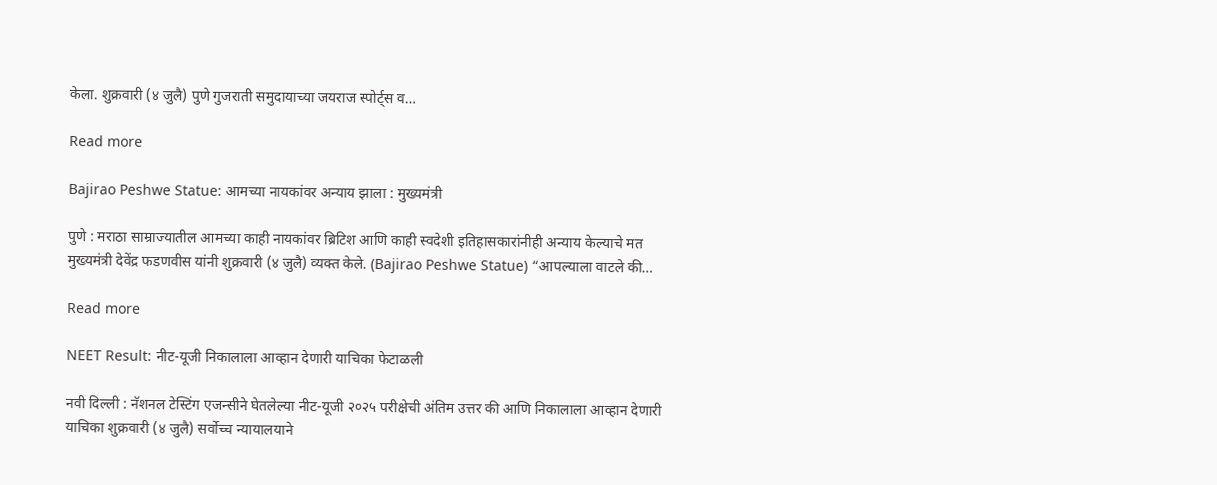केला. शुक्रवारी (४ जुलै) पुणे गुजराती समुदायाच्या जयराज स्पोर्ट्स व…

Read more

Bajirao Peshwe Statue: आमच्या नायकांवर अन्याय झाला : मुख्यमंत्री

पुणे : मराठा साम्राज्यातील आमच्या काही नायकांवर ब्रिटिश आणि काही स्वदेशी इतिहासकारांनीही अन्याय केल्याचे मत मुख्यमंत्री देवेंद्र फडणवीस यांनी शुक्रवारी (४ जुलै) व्यक्त केले. (Bajirao Peshwe Statue) “आपल्याला वाटले की…

Read more

NEET Result: नीट-यूजी निकालाला आव्हान देणारी याचिका फेटाळली

नवी दिल्ली : नॅशनल टेस्टिंग एजन्सीने घेतलेल्या नीट-यूजी २०२५ परीक्षेची अंतिम उत्तर की आणि निकालाला आव्हान देणारी याचिका शुक्रवारी (४ जुलै) सर्वोच्च न्यायालयाने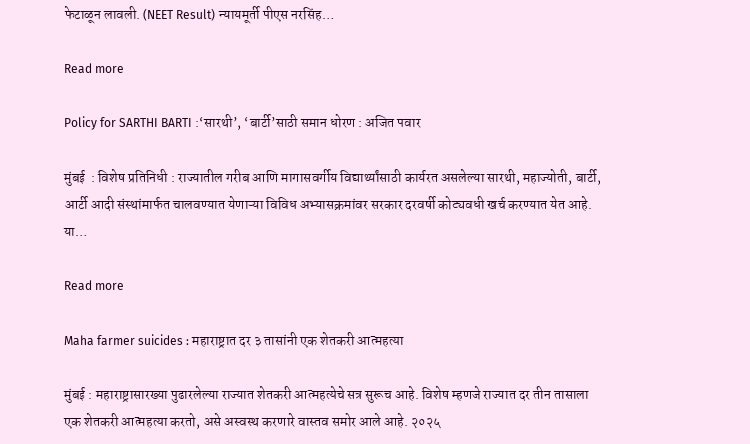फेटाळून लावली. (NEET Result) न्यायमूर्ती पीएस नरसिंह…

Read more

Policy for SARTHI BARTI :‘सारथी’, ‘बार्टी’साठी समान धोरण : अजित पवार

मुंबई  : विशेष प्रतिनिधी : राज्यातील गरीब आणि मागासवर्गीय विद्यार्थ्यांसाठी कार्यरत असलेल्या सारथी, महाज्योती, बार्टी, आर्टी आदी संस्थांमार्फत चालवण्यात येणाऱ्या विविध अभ्यासक्रमांवर सरकार दरवर्षी कोट्यवधी खर्च करण्यात येत आहे. या…

Read more

Maha farmer suicides : महाराष्ट्रात दर ३ तासांनी एक शेतकरी आत्महत्या

मुंबई : महाराष्ट्रासारख्या पुढारलेल्या राज्यात शेतकरी आत्महत्येचे सत्र सुरूच आहे. विशेष म्हणजे राज्यात दर तीन तासाला एक शेतकरी आत्महत्या करतो, असे अस्वस्थ करणारे वास्तव समोर आले आहे. २०२५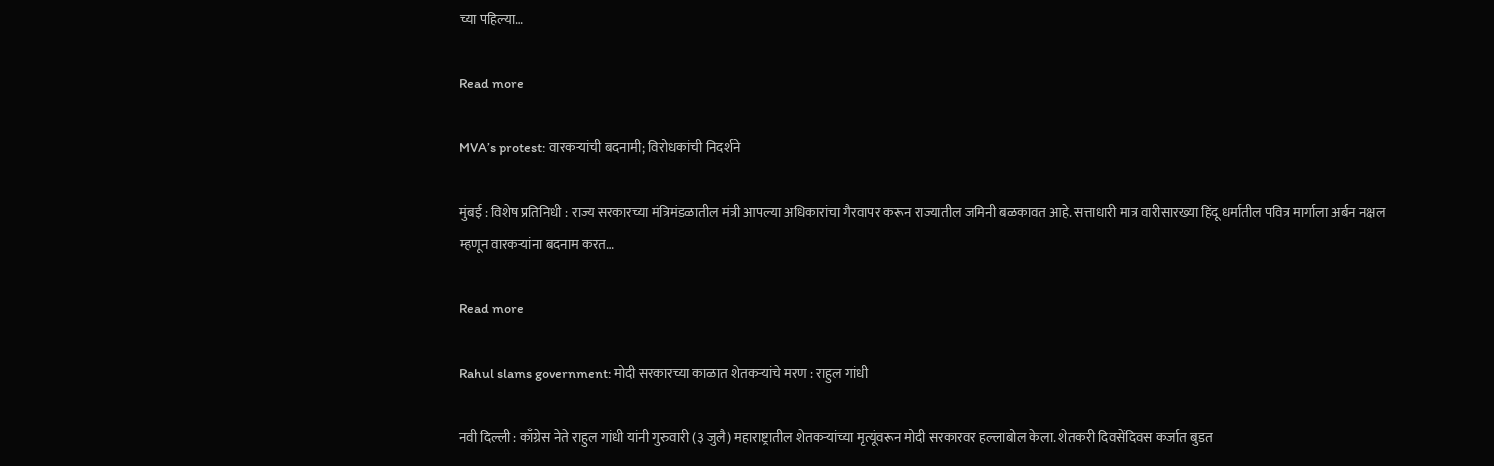च्या पहिल्या…

Read more

MVA’s protest: वारकऱ्यांची बदनामी; विरोधकांची निदर्शने

मुंबई : विशेष प्रतिनिधी : राज्य सरकारच्या मंत्रिमंडळातील मंत्री आपल्या अधिकारांचा गैरवापर करून राज्यातील जमिनी बळकावत आहे. सत्ताधारी मात्र वारीसारख्या हिंदू धर्मातील पवित्र मार्गाला अर्बन नक्षल म्हणून वारकऱ्यांना बदनाम करत…

Read more

Rahul slams government: मोदी सरकारच्या काळात शेतकऱ्यांचे मरण : राहुल गांधी

नवी दिल्ली : काँग्रेस नेते राहुल गांधी यांनी गुरुवारी (३ जुलै) महाराष्ट्रातील शेतकऱ्यांच्या मृत्यूंवरून मोदी सरकारवर हल्लाबोल केला. शेतकरी दिवसेंदिवस कर्जात बुडत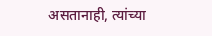असतानाही, त्यांच्या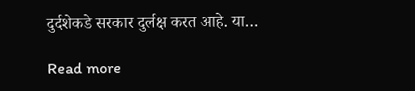दुर्दशेकडे सरकार दुर्लक्ष करत आहे. या…

Read more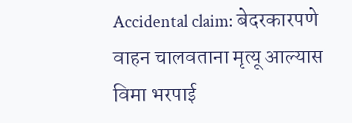Accidental claim: बेदरकारपणे वाहन चालवताना मृत्यू आल्यास विमा भरपाई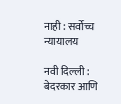नाही : सर्वोच्च न्यायालय

नवी दिल्ली : बेदरकार आणि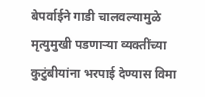बेपर्वाईने गाडी चालवल्यामुळे मृत्युमुखी पडणाऱ्या व्यक्तींच्या कुटुंबीयांना भरपाई देण्यास विमा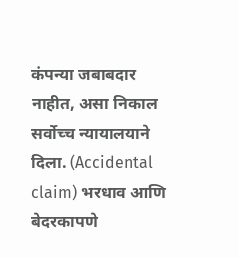कंपन्या जबाबदार नाहीत, असा निकाल सर्वोच्च न्यायालयाने दिला. (Accidental claim) भरधाव आणि बेदरकापणे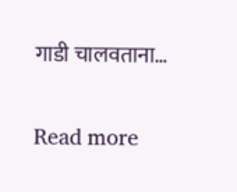गाडी चालवताना…

Read more